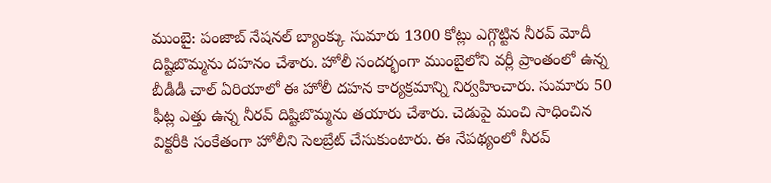ముంబై: పంజాబ్ నేషనల్ బ్యాంక్కు సుమారు 1300 కోట్లు ఎగ్గొట్టిన నీరవ్ మోదీ దిష్టిబొమ్మను దహనం చేశారు. హోలీ సందర్భంగా ముంబైలోని వర్లీ ప్రాంతంలో ఉన్న బీడీడీ చాల్ ఏరియాలో ఈ హోలీ దహన కార్యక్రమాన్ని నిర్వహించారు. సుమారు 50 ఫీట్ల ఎత్తు ఉన్న నీరవ్ దిష్టిబొమ్మను తయారు చేశారు. చెడుపై మంచి సాధించిన విక్టరీకి సంకేతంగా హోలీని సెలబ్రేట్ చేసుకుంటారు. ఈ నేపథ్యంలో నీరవ్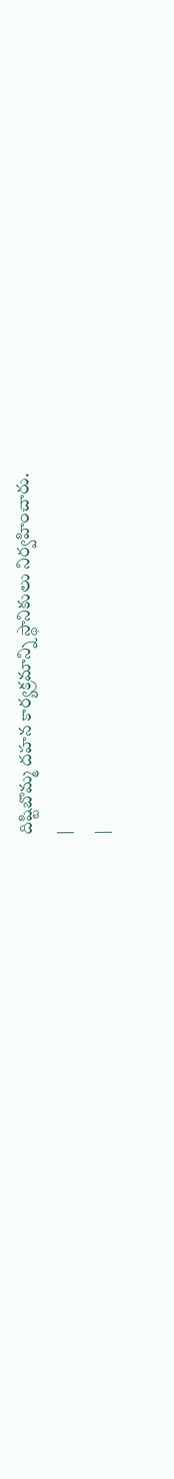దిష్టిబొమ్మ దహన కార్యక్రమాన్ని స్థానికులు నిర్వహించారు.
|
|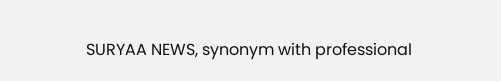SURYAA NEWS, synonym with professional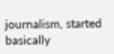journalism, started basically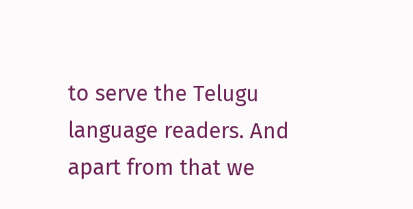to serve the Telugu language readers. And apart from that we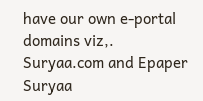have our own e-portal domains viz,. Suryaa.com and Epaper Suryaa